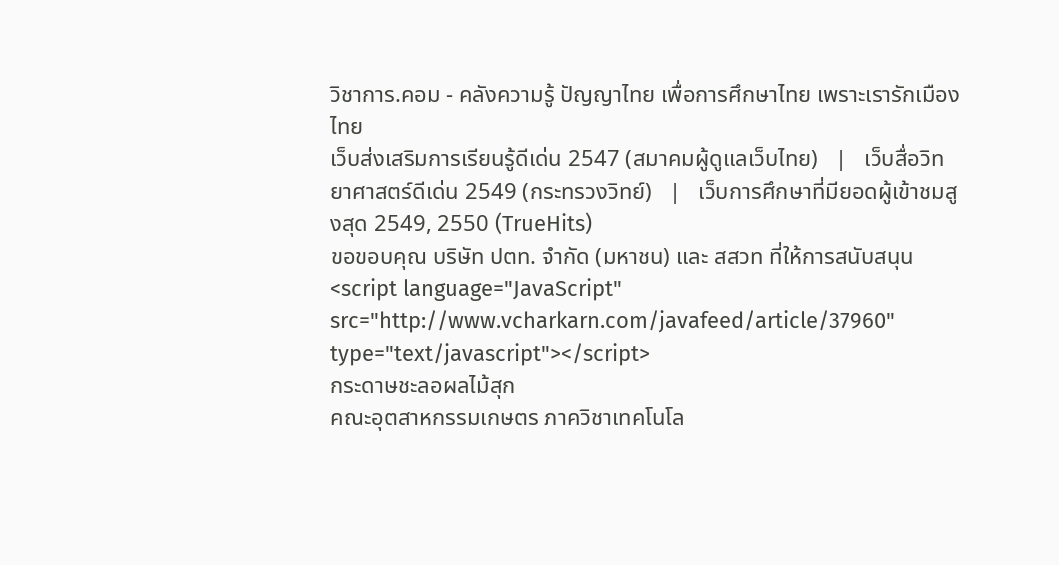วิชาการ.คอม - คลังความรู้ ปัญญาไทย เพื่อการศึกษาไทย เพราะเรารักเมืองไทย
เว็บส่งเสริมการเรียนรู้ดีเด่น 2547 (สมาคมผู้ดูแลเว็บไทย)   |   เว็บสื่อวิทยาศาสตร์ดีเด่น 2549 (กระทรวงวิทย์)   |   เว็บการศึกษาที่มียอดผู้เข้าชมสูงสุด 2549, 2550 (TrueHits)
ขอขอบคุณ บริษัท ปตท. จำกัด (มหาชน) และ สสวท ที่ให้การสนับสนุน
<script language="JavaScript" src="http://www.vcharkarn.com/javafeed/article/37960" type="text/javascript"></script>
กระดาษชะลอผลไม้สุก
คณะอุตสาหกรรมเกษตร ภาควิชาเทคโนโล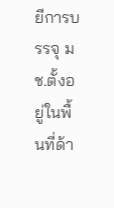ยีการบรรจุ มช.ตั้งอยู่ในพื้นที่ด้า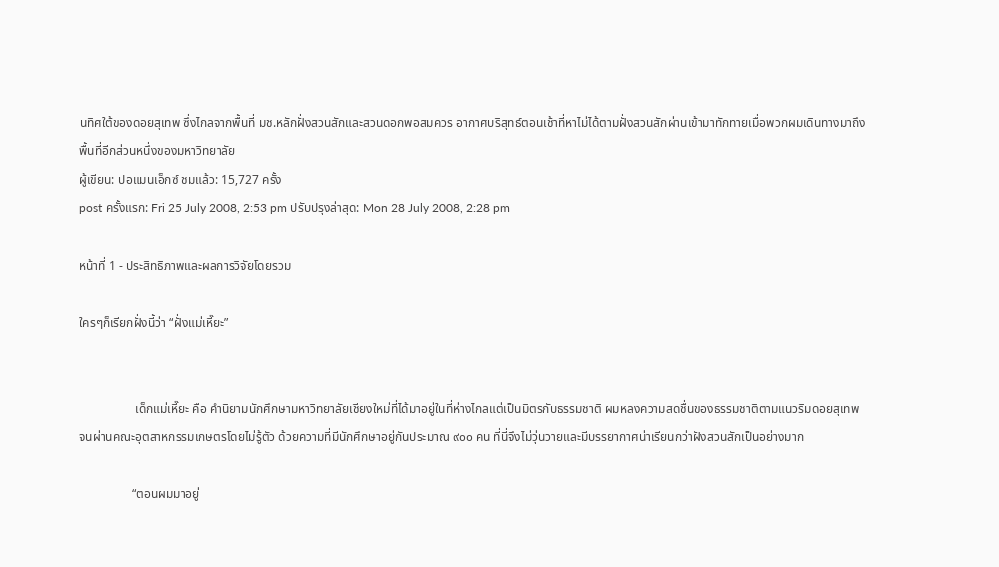นทิศใต้ของดอยสุเทพ ซึ่งไกลจากพื้นที่ มช.หลักฝั่งสวนสักและสวนดอกพอสมควร อากาศบริสุทธ์ตอนเช้าที่หาไม่ได้ตามฝั่งสวนสักผ่านเข้ามาทักทายเมื่อพวกผมเดินทางมาถึงพื้นที่อีกส่วนหนึ่งของมหาวิทยาลัย
ผู้เขียน: ปอแมนเอ็กซ์ ชมแล้ว: 15,727 ครั้ง
post ครั้งแรก: Fri 25 July 2008, 2:53 pm ปรับปรุงล่าสุด: Mon 28 July 2008, 2:28 pm

หน้าที่ 1 - ประสิทธิภาพและผลการวิจัยโดยรวม

ใครๆก็เรียกฝั่งนี้ว่า “ฝั่งแม่เหี๊ยะ”


                  เด็กแม่เหี๊ยะ คือ คำนิยามนักศึกษามหาวิทยาลัยเชียงใหม่ที่ได้มาอยู่ในที่ห่างไกลแต่เป็นมิตรกับธรรมชาติ ผมหลงความสดชื่นของธรรมชาติตามแนวริมดอยสุเทพ จนผ่านคณะอุตสาหกรรมเกษตรโดยไม่รู้ตัว ด้วยความที่มีนักศึกษาอยู่กันประมาณ ๙๐๐ คน ที่นี่จึงไม่วุ่นวายและมีบรรยากาศน่าเรียนกว่าฝังสวนสักเป็นอย่างมาก

                 “ตอนผมมาอยู่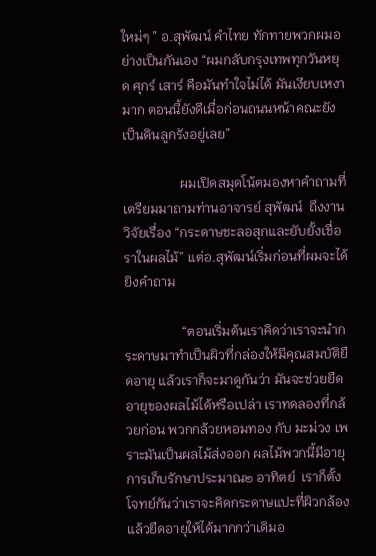ใหม่ๆ ” อ.สุพัฒน์ คำไทย ทักทายพวกผมอย่างเป็นกันเอง “ผมกลับกรุงเทพทุกวันหยุด ศุกร์ เสาร์ คือมันทำใจไม่ได้ มันเงียบเหงามาก ตอนนี้ยังดีเมื่อก่อนถนนหน้าคณะยังเป็นดินลูกรังอยู่เลย”

                 ผมเปิดสมุดโน้ตมองหาคำถามที่เตรียมมาถามท่านอาจารย์ สุพัฒน์  ถึงงานวิจัยเรื่อง “กระดาษชะลอสุกและยับยั้งเชื่อราในผลไม้” แต่อ.สุพัฒน์เริ่มก่อนที่ผมจะได้ยิงคำถาม

                 “ตอนเริ่มต้นเราคิดว่าเราจะนำกระดาษมาทำเป็นผิวที่กล่องให้มีคุณสมบัติยืดอายุ แล้วเราก็จะมาดูกันว่า มันจะช่วยยืดอายุของผลไม้ได้หรือเปล่า เราทดลองที่กล้วยก่อน พวกกล้วยหอมทอง กับ มะม่วง เพราะมันเป็นผลไม้ส่งออก ผลไม้พวกนี้มีอายุการเก็บรักษาประมาณ๒ อาทิตย์  เราก็ตั้งโจทย์กันว่าเราจะคิดกระดาษแปะที่ผิวกล้อง แล้วยืดอายุให้ได้มากกว่าเดิมอ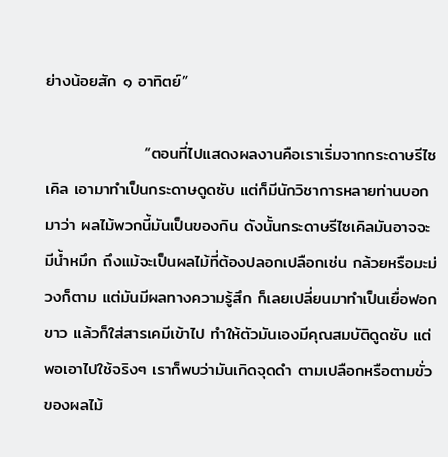ย่างน้อยสัก ๑ อาทิตย์”

                 “ตอนที่ไปแสดงผลงานคือเราเริ่มจากกระดาษรีไซเคิล เอามาทำเป็นกระดาษดูดซับ แต่ก็มีนักวิชาการหลายท่านบอกมาว่า ผลไม้พวกนี้มันเป็นของกิน ดังนั้นกระดาษรีไซเคิลมันอาจจะมีน้ำหมึก ถึงแม้จะเป็นผลไม้ที่ต้องปลอกเปลือกเช่น กล้วยหรือมะม่วงก็ตาม แต่มันมีผลทางความรู้สึก ก็เลยเปลี่ยนมาทำเป็นเยื่อฟอกขาว แล้วก็ใส่สารเคมีเข้าไป ทำให้ตัวมันเองมีคุณสมบัติดูดซับ แต่พอเอาไปใช้จริงๆ เราก็พบว่ามันเกิดจุดดำ ตามเปลือกหรือตามขั่วของผลไม้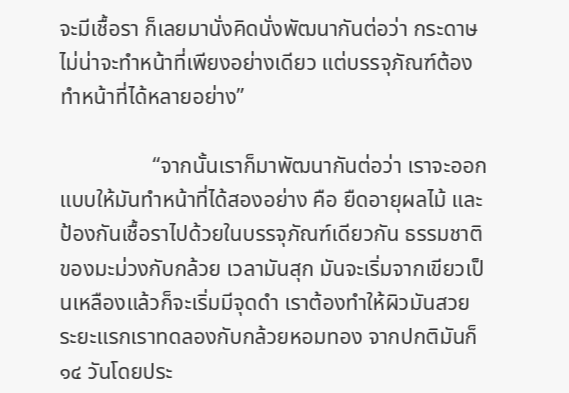จะมีเชื้อรา ก็เลยมานั่งคิดนั่งพัฒนากันต่อว่า กระดาษไม่น่าจะทำหน้าที่เพียงอย่างเดียว แต่บรรจุภัณฑ์ต้องทำหน้าที่ได้หลายอย่าง”

                 “จากนั้นเราก็มาพัฒนากันต่อว่า เราจะออกแบบให้มันทำหน้าที่ได้สองอย่าง คือ ยืดอายุผลไม้ และ ป้องกันเชื้อราไปด้วยในบรรจุภัณฑ์เดียวกัน ธรรมชาติของมะม่วงกับกล้วย เวลามันสุก มันจะเริ่มจากเขียวเป็นเหลืองแล้วก็จะเริ่มมีจุดดำ เราต้องทำให้ผิวมันสวย ระยะแรกเราทดลองกับกล้วยหอมทอง จากปกติมันก็ ๑๔ วันโดยประ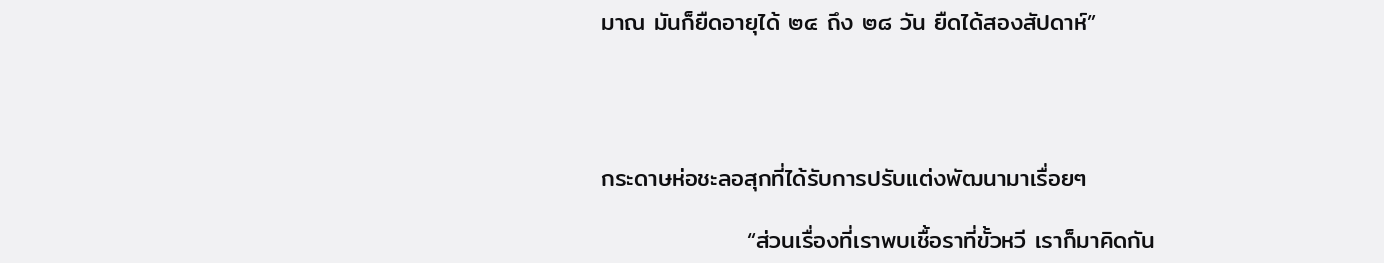มาณ มันก็ยืดอายุได้ ๒๔ ถึง ๒๘ วัน ยืดได้สองสัปดาห์”




กระดาษห่อชะลอสุกที่ได้รับการปรับแต่งพัฒนามาเรื่อยๆ

                 “ส่วนเรื่องที่เราพบเชื้อราที่ขั้วหวี เราก็มาคิดกัน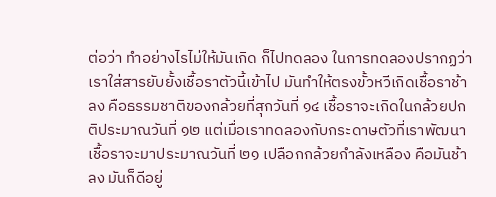ต่อว่า ทำอย่างไรไม่ให้มันเกิด ก็ไปทดลอง ในการทดลองปรากฏว่า เราใส่สารยับยั้งเชื้อราตัวนี้เข้าไป มันทำให้ตรงขั้วหวีเกิดเชื้อราช้าลง คือธรรมชาติของกล้วยที่สุกวันที่ ๑๔ เชื้อราจะเกิดในกล้วยปกติประมาณวันที่ ๑๒ แต่เมื่อเราทดลองกับกระดาษตัวที่เราพัฒนา เชื้อราจะมาประมาณวันที่ ๒๑ เปลือกกล้วยกำลังเหลือง คือมันช้าลง มันก็ดีอยู่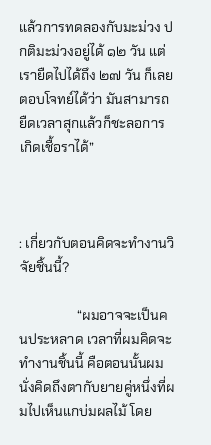แล้วการทดลองกับมะม่วง ปกติมะม่วงอยู่ได้ ๑๒ วัน แต่เรายืดไปได้ถึง ๒๗ วัน ก็เลยตอบโจทย์ได้ว่า มันสามารถยืดเวลาสุกแล้วก็ชะลอการเกิดเชื้อราได้”



: เกี่ยวกับตอนคิดจะทำงานวิจัยชิ้นนี้?

                 “ผมอาจจะเป็นคนประหลาด เวลาที่ผมคิดจะทำงานชิ้นนี้ คือตอนนั้นผมนั่งคิดถึงตากับยายคู่หนึ่งที่ผมไปเห็นแกบ่มผลไม้ โดย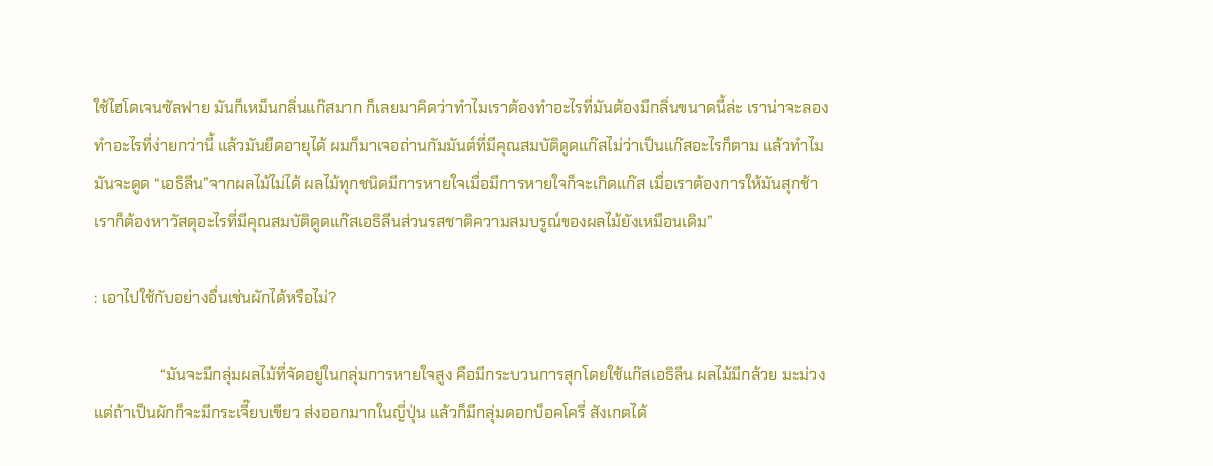ใช้ไฮโดเจนซัลฟาย มันก็เหม็นกลิ่นแก๊สมาก ก็เลยมาคิดว่าทำไมเราต้องทำอะไรที่มันต้องมีกลิ่นขนาดนี้ล่ะ เราน่าจะลองทำอะไรที่ง่ายกว่านี้ แล้วมันยืดอายุได้ ผมก็มาเจอถ่านกัมมันต์ที่มีคุณสมบัติดูดแก๊สไม่ว่าเป็นแก๊สอะไรก็ตาม แล้วทำไมมันจะดูด “เอธิลีน”จากผลไม้ไม่ได้ ผลไม้ทุกชนิดมีการหายใจเมื่อมีการหายใจก็จะเกิดแก๊ส เมื่อเราต้องการให้มันสุกช้าเราก็ต้องหาวัสดุอะไรที่มีคุณสมบัติดูดแก๊สเอธิลีนส่วนรสชาติความสมบรูณ์ของผลไม้ยังเหมือนเดิม”

: เอาไปใช้กับอย่างอื่นเช่นผักได้หรือไม่?

                 “มันจะมีกลุ่มผลไม้ที่จัดอยู่ในกลุ่มการหายใจสูง คือมีกระบวนการสุกโดยใช้แก๊สเอธิลีน ผลไม้มีกล้วย มะม่วง  แต่ถ้าเป็นผักก็จะมีกระเจี๊ยบเขียว ส่งออกมากในญี่ปุ่น แล้วก็มีกลุ่มดอกบ็อคโครี่ สังเกตได้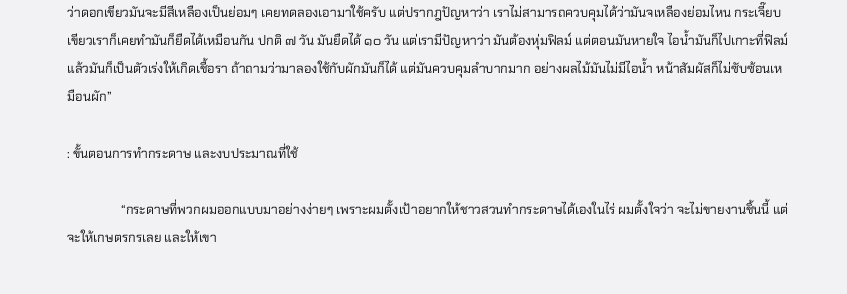ว่าดอกเขียวมันจะมีสีเหลืองเป็นย่อมๆ เคยทดลองเอามาใช้ครับ แต่ปรากฎปัญหาว่า เราไม่สามารถควบคุมได้ว่ามันจเหลืองย่อมไหน กระเจี๊ยบเขียวเราก็เคยทำมันก็ยืดได้เหมือนกัน ปกติ ๗ วัน มันยืดได้ ๑๐ วัน แต่เรามีปัญหาว่า มันต้องหุ่มฟิลม์ แต่ตอนมันหายใจ ไอน้ำมันก็ไปเกาะที่ฟิลม์ แล้วมันก็เป็นตัวเร่งให้เกิดเชื้อรา ถ้าถามว่ามาลองใช้กับผักมันก็ได้ แต่มันควบคุมลำบากมาก อย่างผลไม้มันไม่มีไอน้ำ หน้าสัมผัสก็ไม่ซับซ้อนเหมือนผัก”

: ขั้นตอนการทำกระดาษ และงบประมาณที่ใช้

                 “กระดาษที่พวกผมออกแบบมาอย่างง่ายๆ เพราะผมตั้งเป้าอยากให้ชาวสวนทำกระดาษได้เองในไร่ ผมตั้งใจว่า จะไม่ขายงานชิ้นนี้ แต่จะให้เกษตรกรเลย และให้เขา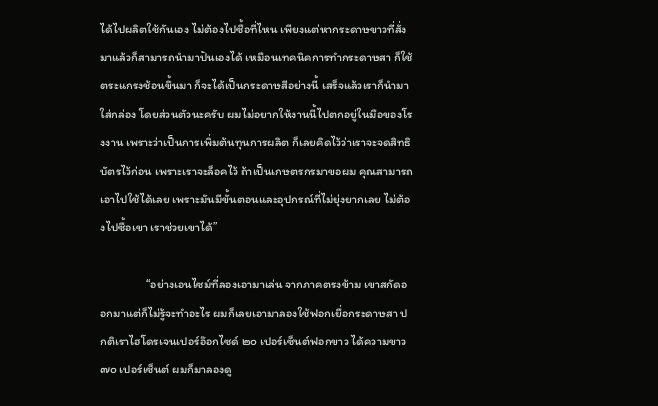ได้ไปผลิตใช้กันเอง ไม่ต้องไปซื้อที่ไหน เพียงแต่หากระดาษขาวที่สั่งมาแล้วก็สามารถนำมาปันเองได้ เหมือนเทคนิคการทำกระดาษสา ก็ใช้ตระแกรงช้อนขึ้นมา ก็จะได้เป็นกระดาษสีอย่างนี้ เสร็จแล้วเราก็นำมาใส่กล่อง โดยส่วนตัวนะครับ ผมไม่อยากให้งานนี้ไปตกอยู่ในมือของโรงงาน เพราะว่าเป็นการเพิ่มต้นทุนการผลิต ก็เลยคิดไว้ว่าเราจะจดสิทธิบัตรไว้ก่อน เพราะเราจะล็อคไว้ ถ้าเป็นเกษตรกรมาขอผม คุณสามารถเอาไปใช้ได้เลย เพราะมันมีขั้นตอนและอุปกรณ์ที่ไม่ยุ่งยากเลย ไม่ต้องไปซื้อเขา เราช่วยเขาได้”

                 “อย่างเอนไซม์ที่ลองเอามาเล่น จากภาคตรงข้าม เขาสกัดออกมาแต่ก็ไม่รู้จะทำอะไร ผมก็เลยเอามาลองใช้ฟอกเยื่อกระดาษสา ปกติเราไฮโดรเจนเปอร์อ๊อกไซด์ ๒๐ เปอร์เซ็นต์ฟอกขาว ได้ความขาว ๗๐ เปอร์เซ็นต์ ผมก็มาลองดู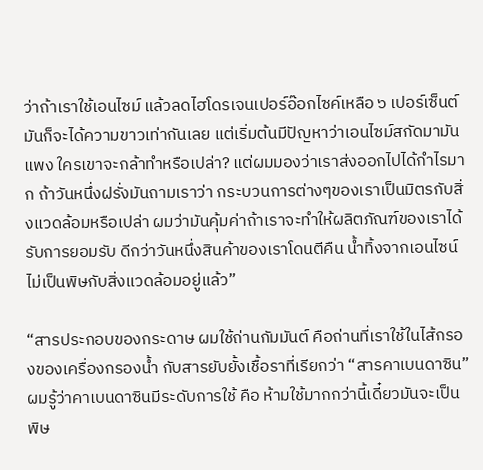ว่าถ้าเราใช้เอนไซม์ แล้วลดไฮโดรเจนเปอร์อ๊อกไซค์เหลือ ๖ เปอร์เซ็นต์ มันก็จะได้ความขาวเท่ากันเลย แต่เริ่มต้นมีปัญหาว่าเอนไซม์สกัดมามันแพง ใครเขาจะกล้าทำหรือเปล่า? แต่ผมมองว่าเราส่งออกไปได้กำไรมาก ถ้าวันหนึ่งฝรั่งมันถามเราว่า กระบวนการต่างๆของเราเป็นมิตรกับสิ่งแวดล้อมหรือเปล่า ผมว่ามันคุ้มค่าถ้าเราจะทำให้ผลิตภัณฑ์ของเราได้รับการยอมรับ ดีกว่าวันหนึ่งสินค้าของเราโดนตีคืน น้ำทิ้งจากเอนไซน์ไม่เป็นพิษกับสิ่งแวดล้อมอยู่แล้ว”

“สารประกอบของกระดาษ ผมใช้ถ่านกัมมันต์ คือถ่านที่เราใช้ในไส้กรองของเครื่องกรองน้ำ กับสารยับยั้งเชื้อราที่เรียกว่า “สารคาเบนดาซิน” ผมรู้ว่าคาเบนดาซินมีระดับการใช้ คือ ห้ามใช้มากกว่านี้เดี๋ยวมันจะเป็นพิษ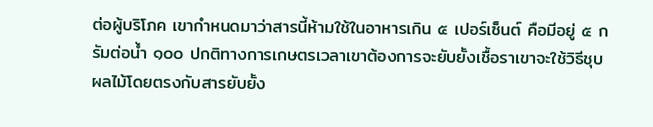ต่อผู้บริโภค เขากำหนดมาว่าสารนี้ห้ามใช้ในอาหารเกิน ๕ เปอร์เซ็นต์ คือมีอยู่ ๕ กรัมต่อน้ำ ๑๐๐ ปกติทางการเกษตรเวลาเขาต้องการจะยับยั้งเชื้อราเขาจะใช้วิธีชุบผลไม้โดยตรงกับสารยับยั้ง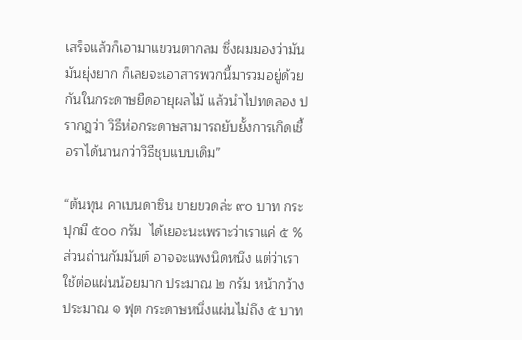เสร็จแล้วก็เอามาแขวนตากลม ซึ่งผมมองว่ามันมันยุ่งยาก ก็เลยจะเอาสารพวกนี้มารวมอยู่ด้วยกันในกระดาษยืดอายุผลไม้ แล้วนำไปทดลอง ปรากฎว่า วิธีห่อกระดาษสามารถยับยั้งการเกิดเชื้อราได้นานกว่าวิธีชุบแบบเดิม”

“ต้นทุน คาเบนดาซิน ขายขวดล่ะ ๙๐ บาท กระปุกมี ๕๐๐ กรัม  ได้เยอะนะเพราะว่าเราแค่ ๕ % ส่วนถ่านกัมมันต์ อาจจะแพงนิดหนึง แต่ว่าเราใช้ต่อแผ่นน้อยมาก ประมาณ ๒ กรัม หน้ากว้างประมาณ ๑ ฟุต กระดาษหนึ่งแผ่นไม่ถึง ๕ บาท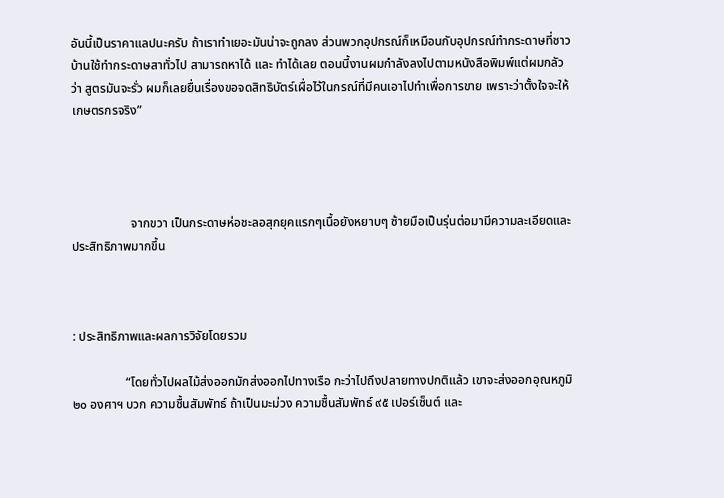อันนี้เป็นราคาแลปนะครับ ถ้าเราทำเยอะมันน่าจะถูกลง ส่วนพวกอุปกรณ์ก็เหมือนกับอุปกรณ์ทำกระดาษที่ชาวบ้านใช้ทำกระดาษสาทั่วไป สามารถหาได้ และ ทำได้เลย ตอนนี้งานผมกำลังลงไปตามหนังสือพิมพ์แต่ผมกลัวว่า สูตรมันจะรั่ว ผมก็เลยยื่นเรื่องขอจดสิทธิบัตร์เผื่อไว้ในกรณ์ที่มีคนเอาไปทำเพื่อการขาย เพราะว่าตั้งใจจะให้เกษตรกรจริง”




                   จากขวา เป็นกระดาษห่อชะลอสุกยุคแรกๆเนื้อยังหยาบๆ ซ้ายมือเป็นรุ่นต่อมามีความละเอียดและประสิทธิภาพมากขึ้น



: ประสิทธิภาพและผลการวิจัยโดยรวม

                 “โดยทั่วไปผลไม้ส่งออกมักส่งออกไปทางเรือ กะว่าไปถึงปลายทางปกติแล้ว เขาจะส่งออกอุณหภูมิ ๒๐ องศาฯ บวก ความชื้นสัมพัทธ์ ถ้าเป็นมะม่วง ความชื้นสัมพัทธ์ ๙๕ เปอร์เซ็นต์ และ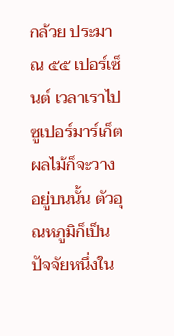กล้วย ประมาณ ๕๕ เปอร์เซ็นต์ เวลาเราไปซูเปอร์มาร์เก็ตผลไม้ก็จะวางอยู่บนนั้น ตัวอุณหภูมิก็เป็นปัจจัยหนึ่งใน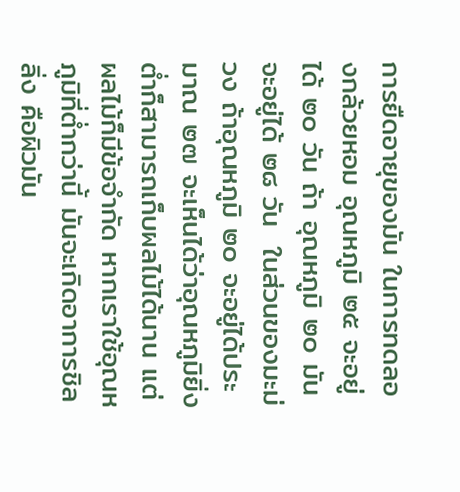การยืดอายุของมัน ในการทดลองกล้วยหอม อุณหภูมิ ๒๕ จะอยู่ได้ ๒๐ วัน ถ้า อุณหภูมิ ๒๐ มันจะอยู่ได้ ๒๘ วัน  ในส่วนของมะม่วง ถ้าอุณหภูมิ ๒๐ จะอยู่ได้ประมาณ ๒๗ จะเห็นได้ว่าอุณหภูมิยิ่งต่ำก็สามารถเก็บผลไม้ได้นาน แต่ผลไม้ก็มีข้อจำกัด หากเราใช้อุณหภูมิที่ต่ำกว่านี้ มันจะเกิดอาการชิลลิ่ง คือผิวมัน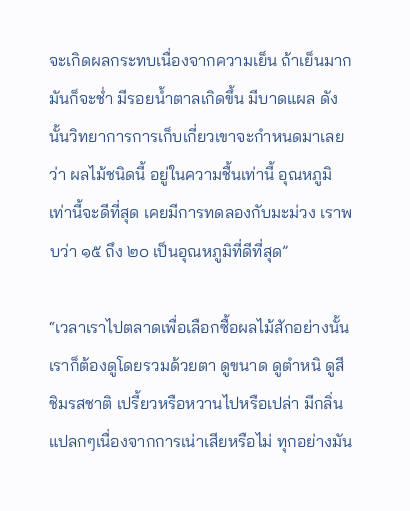จะเกิดผลกระทบเนื่องจากความเย็น ถ้าเย็นมากมันก็จะช่ำ มีรอยน้ำตาลเกิดขึ้น มีบาดแผล ดังนั้นวิทยาการการเก็บเกี่ยวเขาจะกำหนดมาเลยว่า ผลไม้ชนิดนี้ อยู่ในความชื้นเท่านี้ อุณหภูมิเท่านี้จะดีที่สุด เคยมีการทดลองกับมะม่วง เราพบว่า ๑๕ ถึง ๒๐ เป็นอุณหภูมิที่ดีที่สุด”

“เวลาเราไปตลาดเพื่อเลือกซื้อผลไม้สักอย่างนั้น เราก็ต้องดูโดยรวมด้วยตา ดูขนาด ดูตำหนิ ดูสี ชิมรสชาติ เปรี้ยวหรือหวานไปหรือเปล่า มีกลิ่นแปลกๆเนื่องจากการเน่าเสียหรือไม่ ทุกอย่างมัน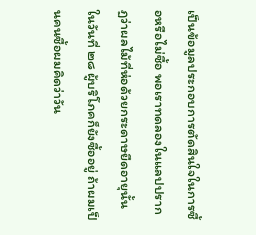เป็นข้อมูลประกอบการตัดสินใจในการซื้อหรือไม่ซื้อ พอเราทดลองในแลปปรากฏว่าผลไม้ที่ห่อด้วยกระดาษยืดอายุนั้น ในวันที่ ๒๘ ผู้บริโภคก็ยังซื้ออยู่ ถ้าผมเป็นคนซื้อผมคิดว่าวัน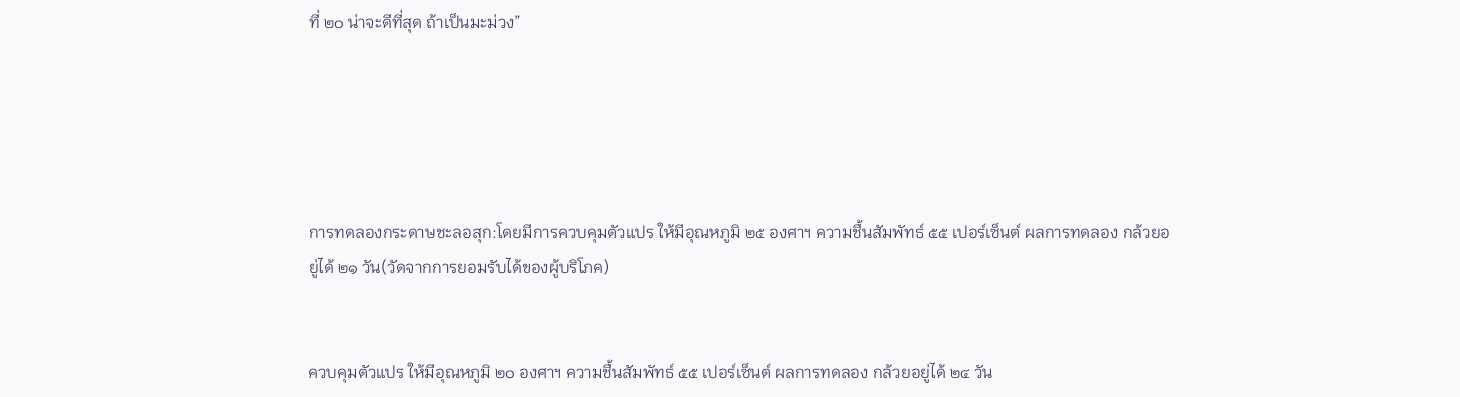ที่ ๒๐ น่าจะดีที่สุด ถ้าเป็นมะม่วง”





การทดลองกระดาษชะลอสุก:โดยมีการควบคุมตัวแปร ให้มีอุณหภูมิ ๒๕ องศาฯ ความชื้นสัมพัทธ์ ๕๕ เปอร์เซ็นต์ ผลการทดลอง กล้วยอยู่ได้ ๒๑ วัน(วัดจากการยอมรับได้ของผู้บริโภค)


ควบคุมตัวแปร ให้มีอุณหภูมิ ๒๐ องศาฯ ความชื้นสัมพัทธ์ ๕๕ เปอร์เซ็นต์ ผลการทดลอง กล้วยอยู่ได้ ๒๔ วัน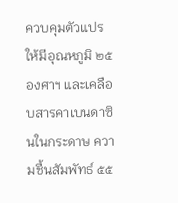ควบคุมตัวแปร ให้มีอุณหภูมิ ๒๕ องศาฯ และเคลือบสารคาเบนดาซินในกระดาษ ความชื้นสัมพัทธ์ ๕๕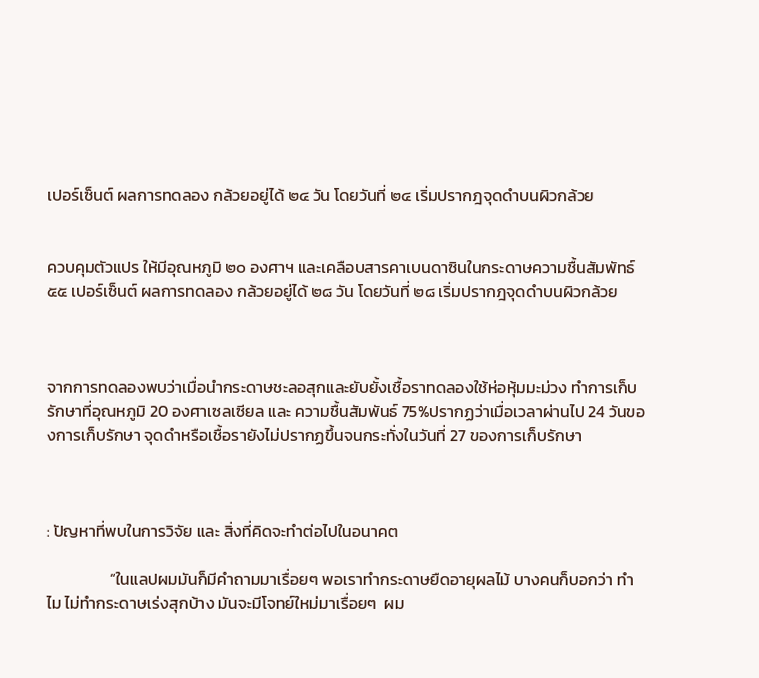เปอร์เซ็นต์ ผลการทดลอง กล้วยอยู่ได้ ๒๔ วัน โดยวันที่ ๒๔ เริ่มปรากฎจุดดำบนผิวกล้วย


ควบคุมตัวแปร ให้มีอุณหภูมิ ๒๐ องศาฯ และเคลือบสารคาเบนดาซินในกระดาษความชื้นสัมพัทธ์ ๕๕ เปอร์เซ็นต์ ผลการทดลอง กล้วยอยู่ได้ ๒๘ วัน โดยวันที่ ๒๘ เริ่มปรากฎจุดดำบนผิวกล้วย



จากการทดลองพบว่าเมื่อนำกระดาษชะลอสุกและยับยั้งเชื้อราทดลองใช้ห่อหุ้มมะม่วง ทำการเก็บรักษาที่อุณหภูมิ 20 องศาเซลเซียล และ ความชื้นสัมพันธ์ 75%ปรากฏว่าเมื่อเวลาผ่านไป 24 วันของการเก็บรักษา จุดดำหรือเชื้อรายังไม่ปรากฏขึ้นจนกระทั่งในวันที่ 27 ของการเก็บรักษา



: ปัญหาที่พบในการวิจัย และ สิ่งที่คิดจะทำต่อไปในอนาคต

                 “ในแลปผมมันก็มีคำถามมาเรื่อยๆ พอเราทำกระดาษยืดอายุผลไม้ บางคนก็บอกว่า ทำไม ไม่ทำกระดาษเร่งสุกบ้าง มันจะมีโจทย์ใหม่มาเรื่อยๆ  ผม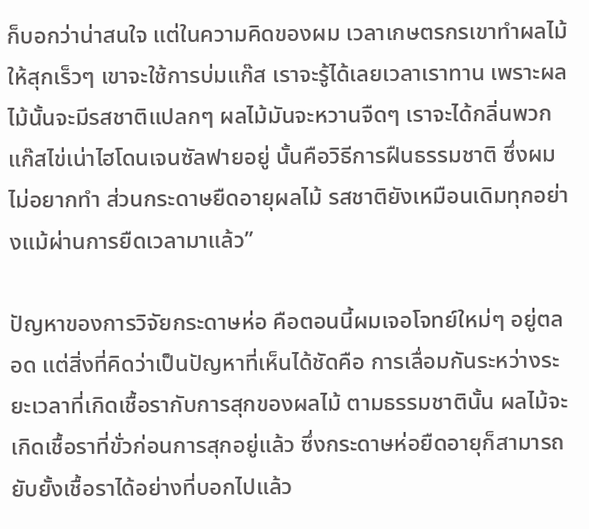ก็บอกว่าน่าสนใจ แต่ในความคิดของผม เวลาเกษตรกรเขาทำผลไม้ให้สุกเร็วๆ เขาจะใช้การบ่มแก๊ส เราจะรู้ได้เลยเวลาเราทาน เพราะผลไม้นั้นจะมีรสชาติแปลกๆ ผลไม้มันจะหวานจืดๆ เราจะได้กลิ่นพวกแก๊สไข่เน่าไฮโดนเจนซัลฟายอยู่ นั้นคือวิธีการฝืนธรรมชาติ ซึ่งผมไม่อยากทำ ส่วนกระดาษยืดอายุผลไม้ รสชาติยังเหมือนเดิมทุกอย่างแม้ผ่านการยืดเวลามาแล้ว”

ปัญหาของการวิจัยกระดาษห่อ คือตอนนี้ผมเจอโจทย์ใหม่ๆ อยู่ตลอด แต่สิ่งที่คิดว่าเป็นปัญหาที่เห็นได้ชัดคือ การเลื่อมกันระหว่างระยะเวลาที่เกิดเชื้อรากับการสุกของผลไม้ ตามธรรมชาตินั้น ผลไม้จะเกิดเชื้อราที่ขั่วก่อนการสุกอยู่แล้ว ซึ่งกระดาษห่อยืดอายุก็สามารถยับยั้งเชื้อราได้อย่างที่บอกไปแล้ว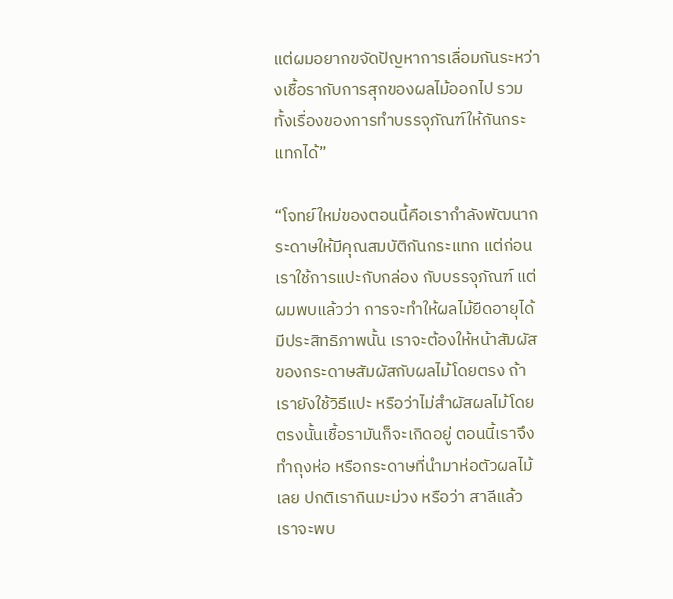แต่ผมอยากขจัดปัญหาการเลื่อมกันระหว่างเชื้อรากับการสุกของผลไม้ออกไป รวมทั้งเรื่องของการทำบรรจุภัณฑ์ให้กันกระแทกได้”

“โจทย์ใหม่ของตอนนี้คือเรากำลังพัฒนากระดาษให้มีคุณสมบัติกันกระแทก แต่ก่อนเราใช้การแปะกับกล่อง กับบรรจุภัณฑ์ แต่ผมพบแล้วว่า การจะทำให้ผลไม้ยืดอายุได้มีประสิทธิภาพนั้น เราจะต้องให้หน้าสัมผัสของกระดาษสัมผัสกับผลไม้โดยตรง ถ้าเรายังใช้วิธีแปะ หรือว่าไม่สำผัสผลไม้โดยตรงนั้นเชื้อรามันก็จะเกิดอยู่ ตอนนี้เราจึงทำถุงห่อ หรือกระดาษที่นำมาห่อตัวผลไม้เลย ปกติเรากินมะม่วง หรือว่า สาลีแล้ว เราจะพบ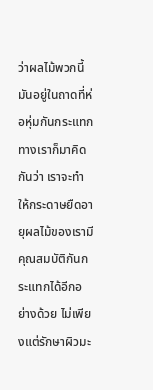ว่าผลไม้พวกนี้มันอยู่ในถาดที่ห่อหุ่มกันกระแทก ทางเราก็มาคิดกันว่า เราจะทำให้กระดาษยืดอายุผลไม้ของเรามีคุณสมบัติกันกระแทกได้อีกอย่างด้วย ไม่เพียงแต่รักษาผิวมะ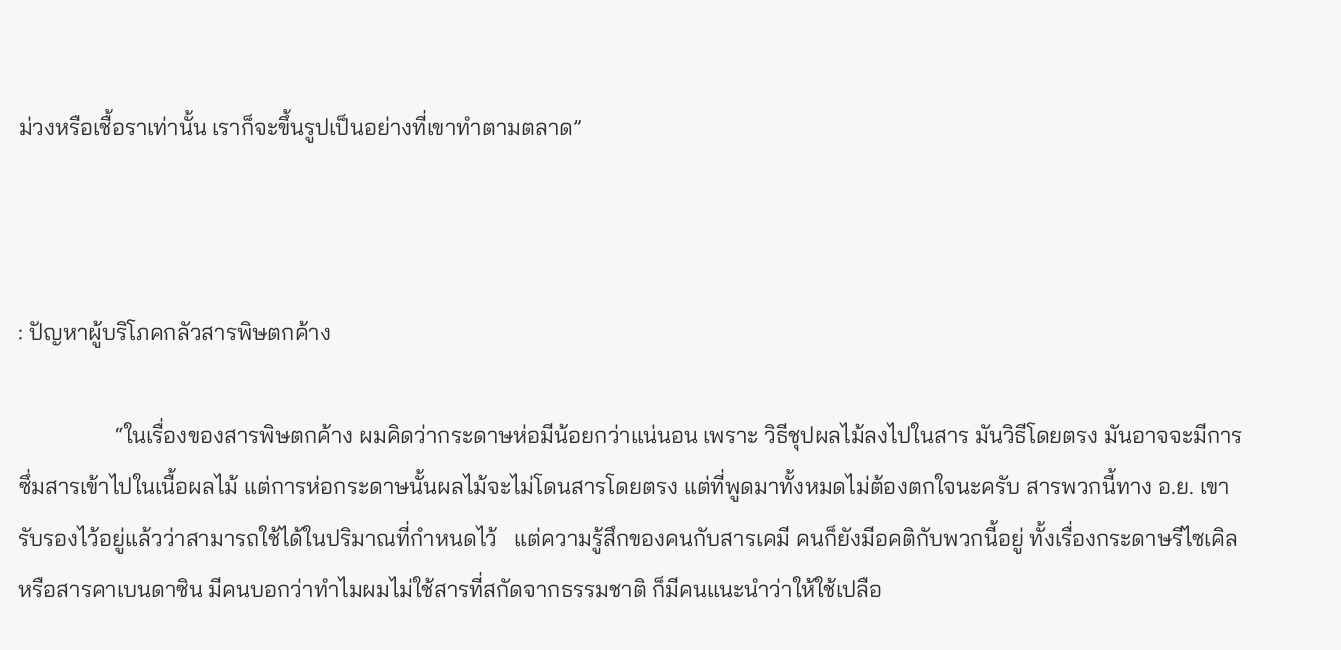ม่วงหรือเชื้อราเท่านั้น เราก็จะขึ้นรูปเป็นอย่างที่เขาทำตามตลาด”



: ปัญหาผู้บริโภคกลัวสารพิษตกค้าง

                 “ในเรื่องของสารพิษตกค้าง ผมคิดว่ากระดาษห่อมีน้อยกว่าแน่นอน เพราะ วิธีชุปผลไม้ลงไปในสาร มันวิธีโดยตรง มันอาจจะมีการซึ่มสารเข้าไปในเนื้อผลไม้ แต่การห่อกระดาษนั้นผลไม้จะไม่โดนสารโดยตรง แต่ที่พูดมาทั้งหมดไม่ต้องตกใจนะครับ สารพวกนี้ทาง อ.ย. เขารับรองไว้อยู่แล้วว่าสามารถใช้ได้ในปริมาณที่กำหนดไว้   แต่ความรู้สึกของคนกับสารเคมี คนก็ยังมีอคติกับพวกนี้อยู่ ทั้งเรื่องกระดาษรีไซเคิล หรือสารคาเบนดาซิน มีคนบอกว่าทำไมผมไม่ใช้สารที่สกัดจากธรรมชาติ ก็มีคนแนะนำว่าให้ใช้เปลือ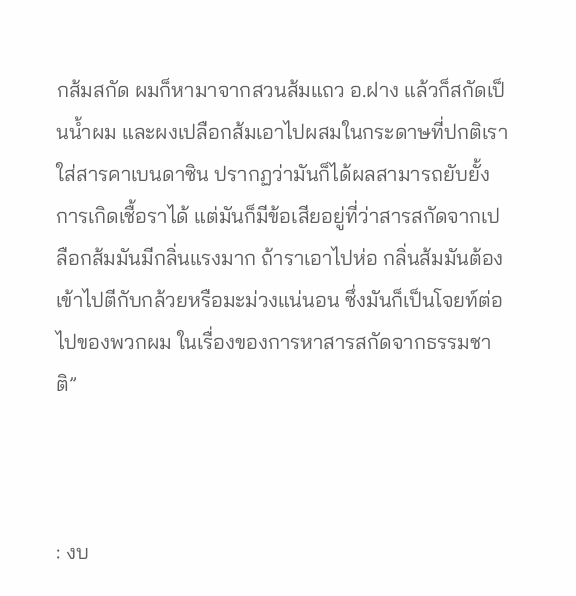กส้มสกัด ผมก็หามาจากสวนส้มแถว อ.ฝาง แล้วก็สกัดเป็นน้ำผม และผงเปลือกส้มเอาไปผสมในกระดาษที่ปกติเราใส่สารคาเบนดาซิน ปรากฏว่ามันก็ได้ผลสามารถยับยั้งการเกิดเชื้อราได้ แต่มันก็มีข้อเสียอยู่ที่ว่าสารสกัดจากเปลือกส้มมันมีกลิ่นแรงมาก ถ้าราเอาไปห่อ กลิ่นส้มมันต้องเข้าไปตีกับกล้วยหรือมะม่วงแน่นอน ซึ่งมันก็เป็นโจยท์ต่อไปของพวกผม ในเรื่องของการหาสารสกัดจากธรรมชาติ”



: งบ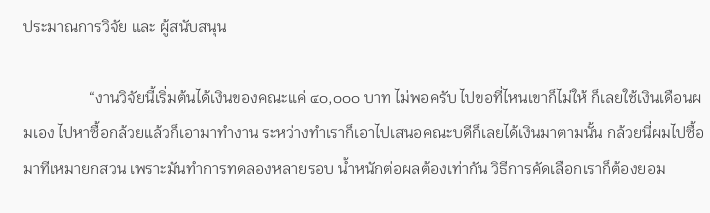ประมาณการวิจัย และ ผู้สนับสนุน

                 “งานวิจัยนี้เริ่มต้นได้เงินของคณะแค่ ๔๐,๐๐๐ บาท ไม่พอครับ ไปขอที่ไหนเขาก็ไม่ให้ ก็เลยใช้เงินเดือนผมเอง ไปหาซื้อกล้วยแล้วก็เอามาทำงาน ระหว่างทำเราก็เอาไปเสนอคณะบดีก็เลยได้เงินมาตามนั้น กล้วยนี่ผมไปซื้อมาทีเหมายกสวน เพราะมันทำการทดลองหลายรอบ น้ำหนักต่อผลต้องเท่ากัน วิธีการคัดเลือกเราก็ต้องยอม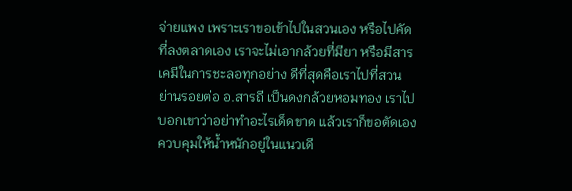จ่ายแพง เพราะเราขอเข้าไปในสวนเอง หรือไปคัดที่ลงตลาดเอง เราจะไม่เอากล้วยที่มียา หรือมีสารเคมีในการชะลอทุกอย่าง ดีที่สุดคือเราไปที่สวน ย่านรอยต่อ อ.สารถี เป็นดงกล้วยหอมทอง เราไปบอกเขาว่าอย่าทำอะไรเด็ดขาด แล้วเราก็ขอตัดเอง ควบคุมให้น้ำหนักอยู่ในแนวเดี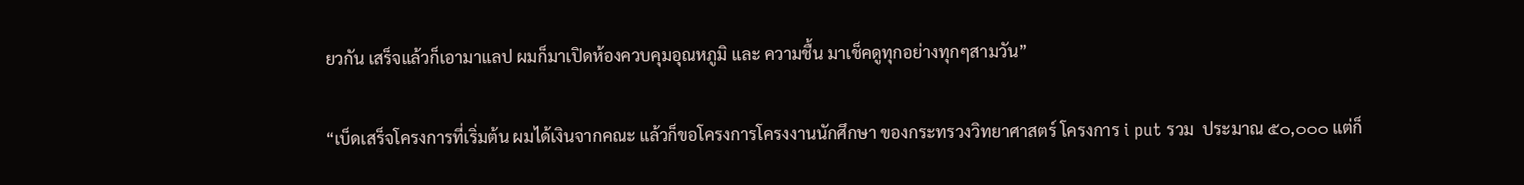ยวกัน เสร็จแล้วก็เอามาแลป ผมก็มาเปิดห้องควบคุมอุณหภูมิ และ ความชื้น มาเช็คดูทุกอย่างทุกๆสามวัน”

“เบ็ดเสร็จโครงการที่เริ่มต้น ผมได้เงินจากคณะ แล้วก็ขอโครงการโครงงานนักศึกษา ของกระทรวงวิทยาศาสตร์ โครงการ i put รวม  ประมาณ ๕๐,๐๐๐ แต่ก็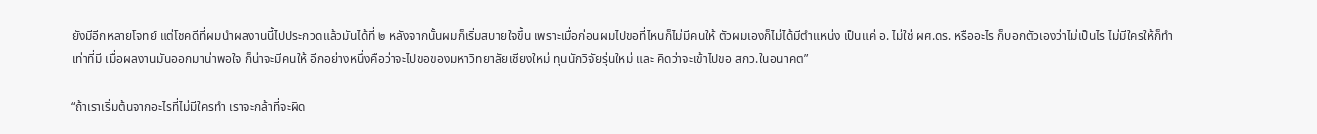ยังมีอีกหลายโจทย์ แต่โชคดีที่ผมนำผลงานนี้ไปประกวดแล้วมันได้ที่ ๒ หลังจากนั้นผมก็เริ่มสบายใจขึ้น เพราะเมื่อก่อนผมไปขอที่ไหนก็ไม่มีคนให้ ตัวผมเองก็ไม่ได้มีตำแหน่ง เป็นแค่ อ. ไม่ใช่ ผศ.ดร. หรืออะไร ก็บอกตัวเองว่าไม่เป็นไร ไม่มีใครให้ก็ทำเท่าที่มี เมื่อผลงานมันออกมาน่าพอใจ ก็น่าจะมีคนให้ อีกอย่างหนึ่งคือว่าจะไปขอของมหาวิทยาลัยเชียงใหม่ ทุนนักวิจัยรุ่นใหม่ และ คิดว่าจะเข้าไปขอ สกว.ในอนาคต”

“ถ้าเราเริ่มต้นจากอะไรที่ไม่มีใครทำ เราจะกล้าที่จะผิด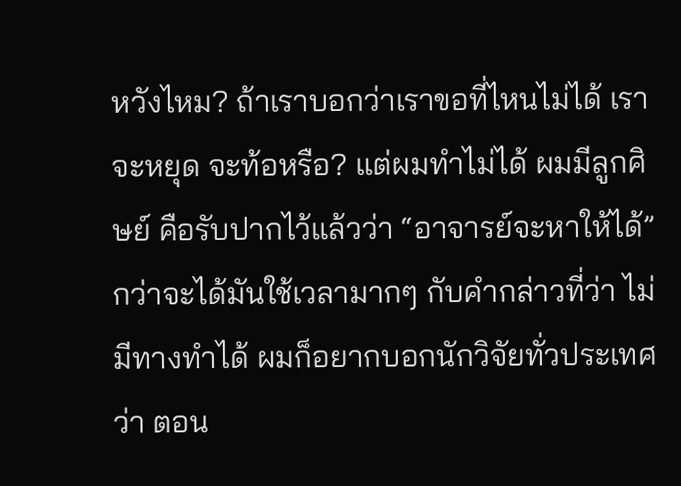หวังไหม? ถ้าเราบอกว่าเราขอที่ไหนไม่ได้ เราจะหยุด จะท้อหรือ? แต่ผมทำไม่ได้ ผมมีลูกศิษย์ คือรับปากไว้แล้วว่า “อาจารย์จะหาให้ได้” กว่าจะได้มันใช้เวลามากๆ กับคำกล่าวที่ว่า ไม่มีทางทำได้ ผมก็อยากบอกนักวิจัยทั่วประเทศว่า ตอน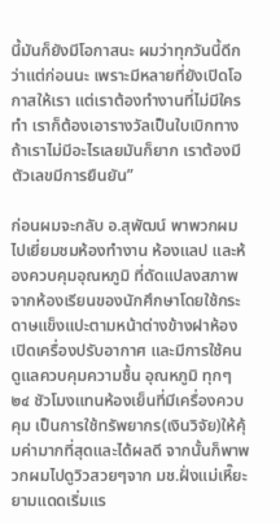นี้มันก็ยังมีโอกาสนะ ผมว่าทุกวันนี้ดีกว่าแต่ก่อนนะ เพราะมีหลายที่ยังเปิดโอกาสให้เรา แต่เราต้องทำงานที่ไม่มีใครทำ เราก็ต้องเอารางวัลเป็นใบเบิกทาง ถ้าเราไม่มีอะไรเลยมันก็ยาก เราต้องมีตัวเลขมีการยืนยัน”

ก่อนผมจะกลับ อ.สุพัฒน์ พาพวกผมไปเยี่ยมชมห้องทำงาน ห้องแลป และห้องควบคุมอุณหภูมิ ที่ดัดแปลงสภาพจากห้องเรียนของนักศึกษาโดยใช้กระดาษแข็งแปะตามหน้าต่างข้างฝาห้อง เปิดเครื่องปรับอากาศ และมีการใช้คนดูแลควบคุมความชื้น อุณหภูมิ ทุกๆ ๒๔ ชัวโมงแทนห้องเย็นที่มีเครื่องควบคุม เป็นการใช้ทรัพยากร(เงินวิจัย)ให้คุ้มค่ามากที่สุดและได้ผลดี จากนั้นก็พาพวกผมไปดูวิวสวยๆจาก มช.ฝั่งแม่เหี๊ยะยามแดดเริ่มแร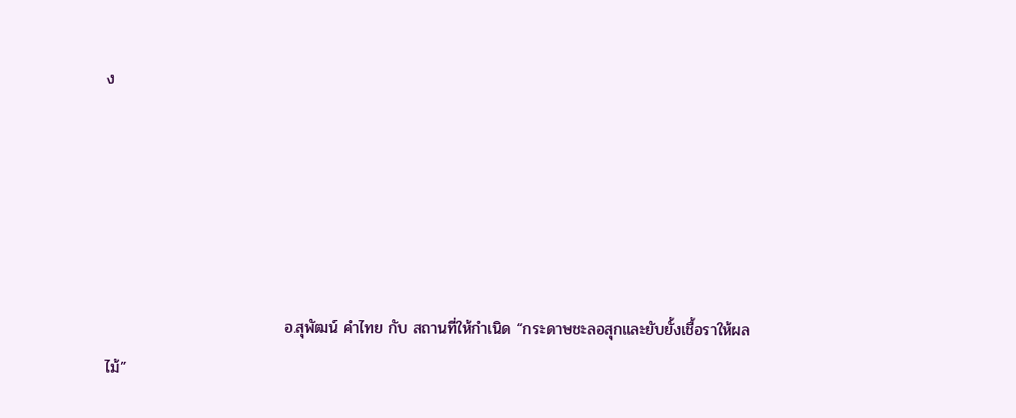ง





                                อ.สุพัฒน์ คำไทย กับ สถานที่ให้กำเนิด “กระดาษชะลอสุกและยับยั้งเชื้อราให้ผลไม้”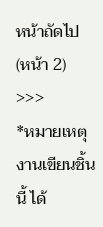หน้าถัดไป (หน้า 2) >>>
*หมายเหตุ งานเขียนชิ้นนี้ ได้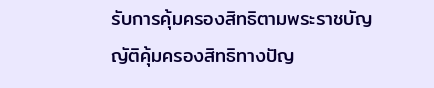รับการคุ้มครองสิทธิตามพระราชบัญญัติคุ้มครองสิทธิทางปัญ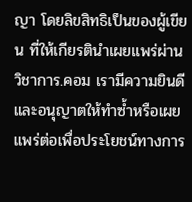ญา โดยลิขสิทธิเป็นของผู้เขียน ที่ให้เกียรตินำเผยแพร่ผ่าน วิชาการ.คอม เรามีความยินดีและอนุญาตให้ทำซ้ำหรือเผยแพร่ต่อเพื่อประโยชน์ทางการ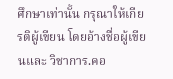ศึกษาเท่านั้น กรุณาให้เกียรติผู้เขียน โดยอ้างชื่อผู้เขียนและ วิชาการ.คอ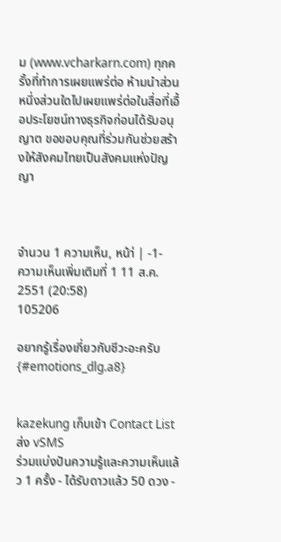ม (www.vcharkarn.com) ทุกครั้งที่ทำการเผยแพร่ต่อ ห้ามนำส่วนหนึ่งส่วนใดไปเผยแพร่ต่อในสื่อที่เอื้อประโยชน์ทางธุรกิจก่อนได้รับอนุญาต ขอขอบคุณที่ร่วมกันช่วยสร้างให้สังคมไทยเป็นสังคมแห่งปัญญา



จำนวน 1 ความเห็น, หน้า่ | -1-
ความเห็นเพิ่มเติมที่ 1 11 ส.ค. 2551 (20:58)
105206

อยากรู้เรื่องเกี่ยวกับชีวะอะครับ {#emotions_dlg.a8}


kazekung เก็บเข้า Contact List ส่ง vSMS
ร่วมแบ่งปันความรู้และความเห็นแล้ว 1 ครั้ง - ได้รับดาวแล้ว 50 ดวง -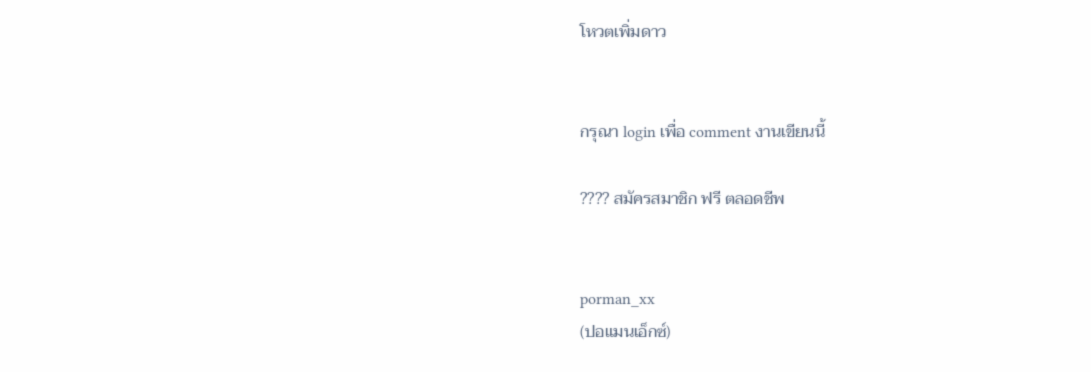โหวตเพิ่มดาว


กรุณา login เพื่อ comment งานเขียนนี้

???? สมัครสมาชิก ฟรี ตลอดชีพ


porman_xx
(ปอแมนเอ็กซ์)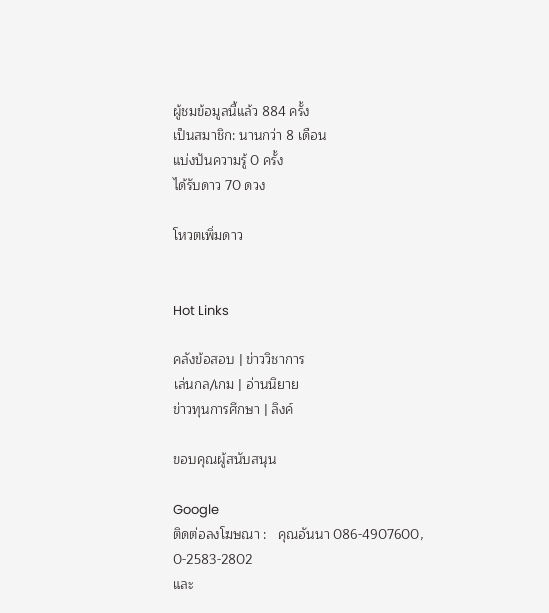ผู้ชมข้อมูลนี้แล้ว 884 ครั้ง
เป็นสมาชิก: นานกว่า 8 เดือน
แบ่งปันความรู้ 0 ครั้ง
ได้รับดาว 70 ดวง

โหวตเพิ่มดาว


Hot Links

คลังข้อสอบ | ข่าววิชาการ
เล่นกล/เกม | อ่านนิยาย
ข่าวทุนการศึกษา | ลิงค์

ขอบคุณผู้สนับสนุน

Google
ติดต่อลงโฆษณา :   คุณอันนา 086-4907600,
0-2583-2802
และ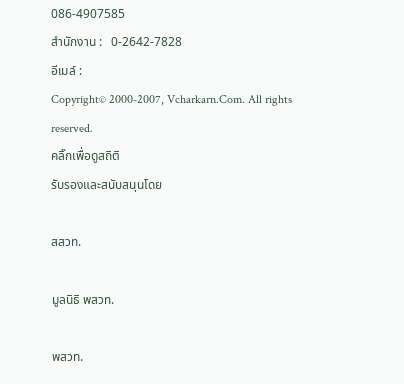086-4907585
สำนักงาน :   0-2642-7828
อีเมล์ :
Copyright© 2000-2007, Vcharkarn.Com. All rights reserved.
คลิ๊กเพื่อดูสถิติ
รับรองและสนับสนุนโดย

สสวท.

มูลนิธิ พสวท.

พสวท.